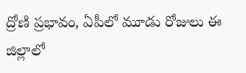ద్రోణి ప్రభావం, ఏపీలో మూడు రోజులు ఈ జిల్లాలో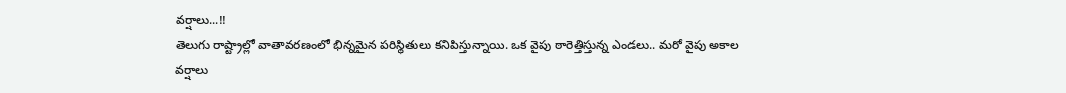వర్షాలు...!!
తెలుగు రాష్ట్రాల్లో వాతావరణంలో భిన్నమైన పరిస్థితులు కనిపిస్తున్నాయి. ఒక వైపు ఠారెత్తిస్తున్న ఎండలు.. మరో వైపు అకాల వర్షాలు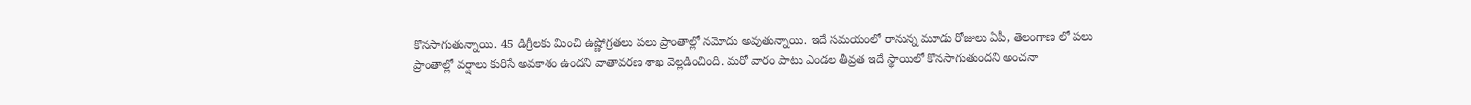కొనసాగుతున్నాయి. 45 డిగ్రీలకు మించి ఉష్ణోగ్రతలు పలు ప్రాంతాల్లో నమోదు అవుతున్నాయి. ఇదే సమయంలో రానున్న మూడు రోజులు ఏపీ, తెలంగాణ లో పలు ప్రాంతాల్లో వర్షాలు కురిసే అవకాశం ఉందని వాతావరణ శాఖ వెల్లడించింది. మరో వారం పాటు ఎండల తీవ్రత ఇదే స్థాయిలో కొనసాగుతుందని అంచనా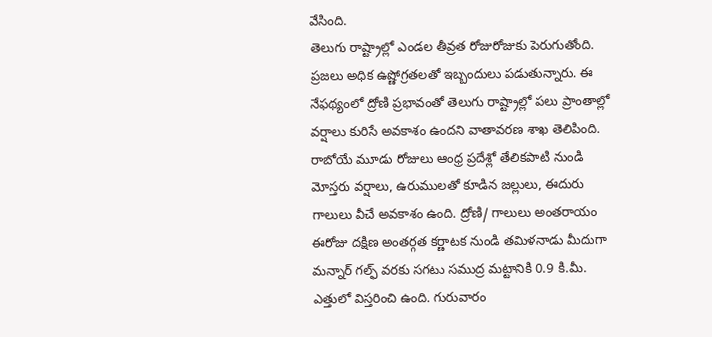వేసింది.
తెలుగు రాష్ట్రాల్లో ఎండల తీవ్రత రోజురోజుకు పెరుగుతోంది. ప్రజలు అధిక ఉష్ణోగ్రతలతో ఇబ్బందులు పడుతున్నారు. ఈ నేఫథ్యంలో ద్రోణి ప్రభావంతో తెలుగు రాష్ట్రాల్లో పలు ప్రాంతాల్లో వర్షాలు కురిసే అవకాశం ఉందని వాతావరణ శాఖ తెలిపింది. రాబోయే మూడు రోజులు ఆంధ్ర ప్రదేశ్లో తేలికపాటి నుండి మోస్తరు వర్షాలు, ఉరుములతో కూడిన జల్లులు, ఈదురు గాలులు వీచే అవకాశం ఉంది. ద్రోణి/ గాలులు అంతరాయం ఈరోజు దక్షిణ అంతర్గత కర్ణాటక నుండి తమిళనాడు మీదుగా మన్నార్ గల్ఫ్ వరకు సగటు సముద్ర మట్టానికి 0.9 కి.మీ. ఎత్తులో విస్తరించి ఉంది. గురువారం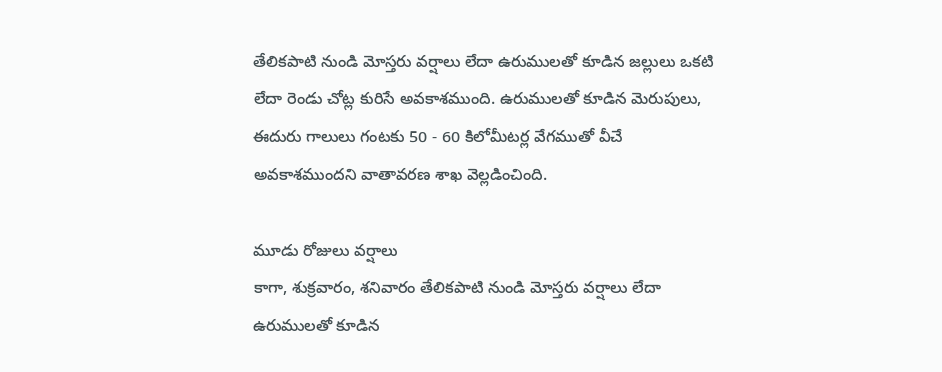తేలికపాటి నుండి మోస్తరు వర్షాలు లేదా ఉరుములతో కూడిన జల్లులు ఒకటి లేదా రెండు చోట్ల కురిసే అవకాశముంది. ఉరుములతో కూడిన మెరుపులు, ఈదురు గాలులు గంటకు 50 - 60 కిలోమీటర్ల వేగముతో వీచే అవకాశముందని వాతావరణ శాఖ వెల్లడించింది.

మూడు రోజులు వర్షాలు
కాగా, శుక్రవారం, శనివారం తేలికపాటి నుండి మోస్తరు వర్షాలు లేదా ఉరుములతో కూడిన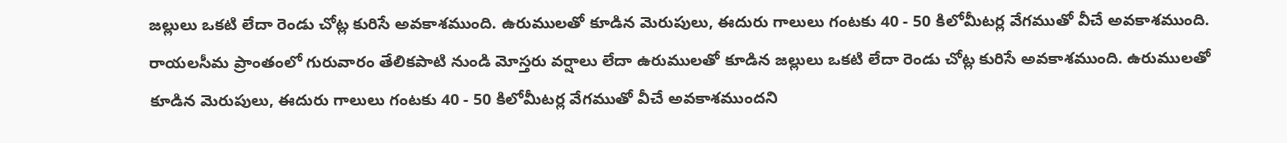జల్లులు ఒకటి లేదా రెండు చోట్ల కురిసే అవకాశముంది. ఉరుములతో కూడిన మెరుపులు, ఈదురు గాలులు గంటకు 40 - 50 కిలోమీటర్ల వేగముతో వీచే అవకాశముంది. రాయలసీమ ప్రాంతంలో గురువారం తేలికపాటి నుండి మోస్తరు వర్షాలు లేదా ఉరుములతో కూడిన జల్లులు ఒకటి లేదా రెండు చోట్ల కురిసే అవకాశముంది. ఉరుములతో కూడిన మెరుపులు, ఈదురు గాలులు గంటకు 40 - 50 కిలోమీటర్ల వేగముతో వీచే అవకాశముందని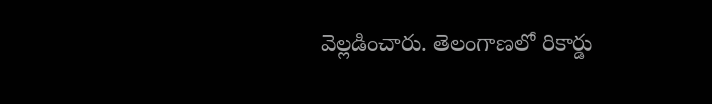వెల్లడించారు. తెలంగాణలో రికార్డు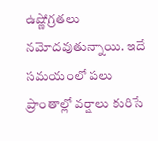ఉష్ణోగ్రతలు నమోదవుతున్నాయి. ఇదే సమయంలో పలు ప్రాంతాల్లో వర్షాలు కురిసే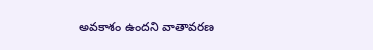అవకాశం ఉందని వాతావరణ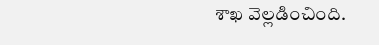శాఖ వెల్లడించింది.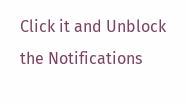Click it and Unblock the Notifications